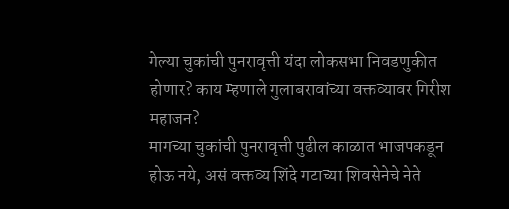गेल्या चुकांची पुनरावृत्ती यंदा लोकसभा निवडणुकीत होणार? काय म्हणाले गुलाबरावांच्या वक्तव्यावर गिरीश महाजन?
मागच्या चुकांची पुनरावृत्ती पुढील काळात भाजपकडून होऊ नये, असं वक्तव्य शिंदे गटाच्या शिवसेनेचे नेते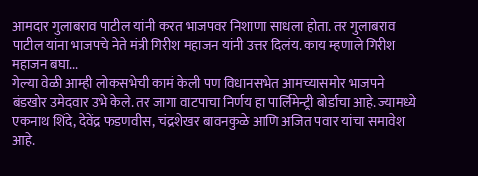आमदार गुलाबराव पाटील यांनी करत भाजपवर निशाणा साधला होता. तर गुलाबराव पाटील यांना भाजपचे नेते मंत्री गिरीश महाजन यांनी उत्तर दिलंय. काय म्हणाले गिरीश महाजन बघा...
गेल्या वेळी आम्ही लोकसभेची कामं केली पण विधानसभेत आमच्यासमोर भाजपने बंडखोर उमेदवार उभे केले. तर जागा वाटपाचा निर्णय हा पार्लिमेन्ट्री बोर्डाचा आहे. ज्यामध्ये एकनाथ शिंदे, देवेंद्र फडणवीस, चंद्रशेखर बावनकुळे आणि अजित पवार यांचा समावेश आहे.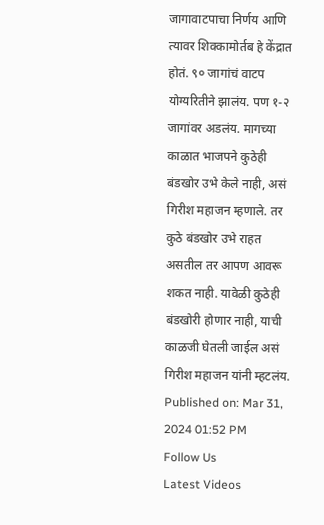जागावाटपाचा निर्णय आणि त्यावर शिक्कामोर्तब हे केंद्रात होतं. ९० जागांचं वाटप योग्यरितीने झालंय. पण १-२ जागांवर अडलंय. मागच्या काळात भाजपने कुठेही बंडखोर उभे केले नाही, असं गिरीश महाजन म्हणाले. तर कुठे बंडखोर उभे राहत असतील तर आपण आवरू शकत नाही. यावेळी कुठेही बंडखोरी होणार नाही, याची काळजी घेतली जाईल असं गिरीश महाजन यांनी म्हटलंय.
Published on: Mar 31, 2024 01:52 PM
Follow Us
Latest Videos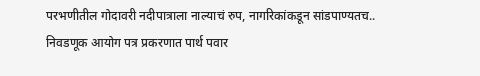परभणीतील गोदावरी नदीपात्राला नाल्याचं रुप, नागरिकांकडून सांडपाण्यतच..
निवडणूक आयोग पत्र प्रकरणात पार्थ पवार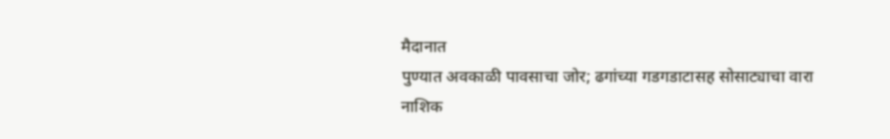मैदानात
पुण्यात अवकाळी पावसाचा जोर; ढगांच्या गडगडाटासह सोसाट्याचा वारा
नाशिक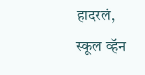हादरलं, स्कूल व्हॅन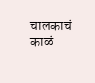चालकाचं काळं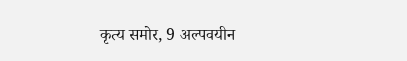कृत्य समोर, 9 अल्पवयीन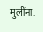मुलींना.